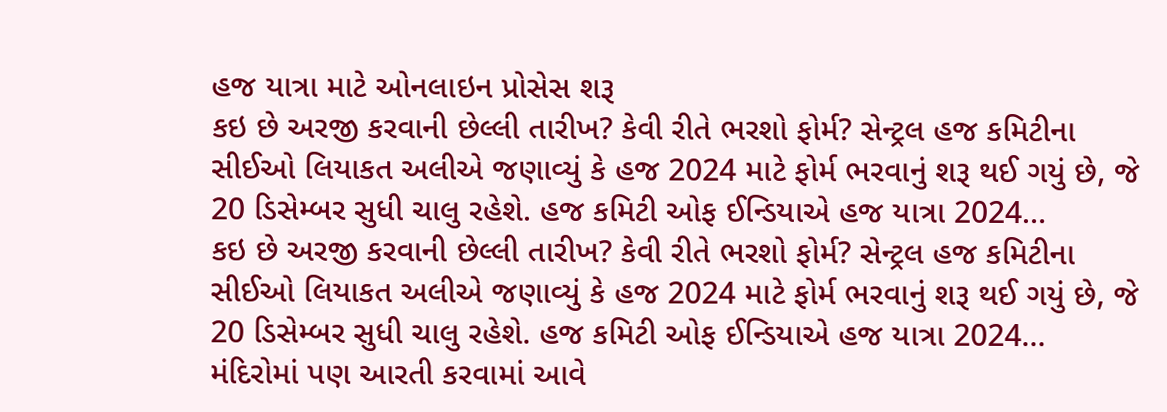હજ યાત્રા માટે ઓનલાઇન પ્રોસેસ શરૂ
કઇ છે અરજી કરવાની છેલ્લી તારીખ? કેવી રીતે ભરશો ફોર્મ? સેન્ટ્રલ હજ કમિટીના સીઈઓ લિયાકત અલીએ જણાવ્યું કે હજ 2024 માટે ફોર્મ ભરવાનું શરૂ થઈ ગયું છે, જે 20 ડિસેમ્બર સુધી ચાલુ રહેશે. હજ કમિટી ઓફ ઈન્ડિયાએ હજ યાત્રા 2024…
કઇ છે અરજી કરવાની છેલ્લી તારીખ? કેવી રીતે ભરશો ફોર્મ? સેન્ટ્રલ હજ કમિટીના સીઈઓ લિયાકત અલીએ જણાવ્યું કે હજ 2024 માટે ફોર્મ ભરવાનું શરૂ થઈ ગયું છે, જે 20 ડિસેમ્બર સુધી ચાલુ રહેશે. હજ કમિટી ઓફ ઈન્ડિયાએ હજ યાત્રા 2024…
મંદિરોમાં પણ આરતી કરવામાં આવે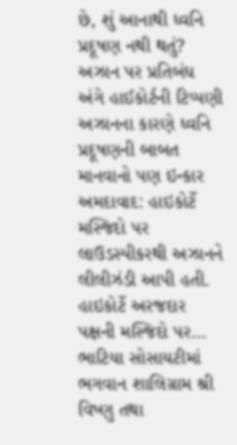છે, શું આનાથી ધ્વનિ પ્રદૂષણ નથી થતું? અઝાન પર પ્રતિબંધ અંગે હાઈકોર્ટની ટિપ્પણી અઝાનના કારણે ધ્વનિ પ્રદૂષણની બાબત માનવાનો પણ ઇન્કાર અમદાવાદ: હાઇકોર્ટે મસ્જિદો પર લાઉડસ્પીકરથી અઝાનને લીલીઝંડી આપી હતી. હાઇકોર્ટે અરજદાર પક્ષની મસ્જિદો પર…
ભાટિયા સોસાયટીમાં ભગવાન શાલિગ્રામ શ્રી વિષ્ણુ તથા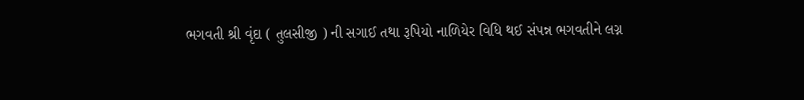ભગવતી શ્રી વૃંદા ( તુલસીજી ) ની સગાઈ તથા રૂપિયો નાળિયેર વિધિ થઈ સંપન્ન ભગવતીને લગ્ન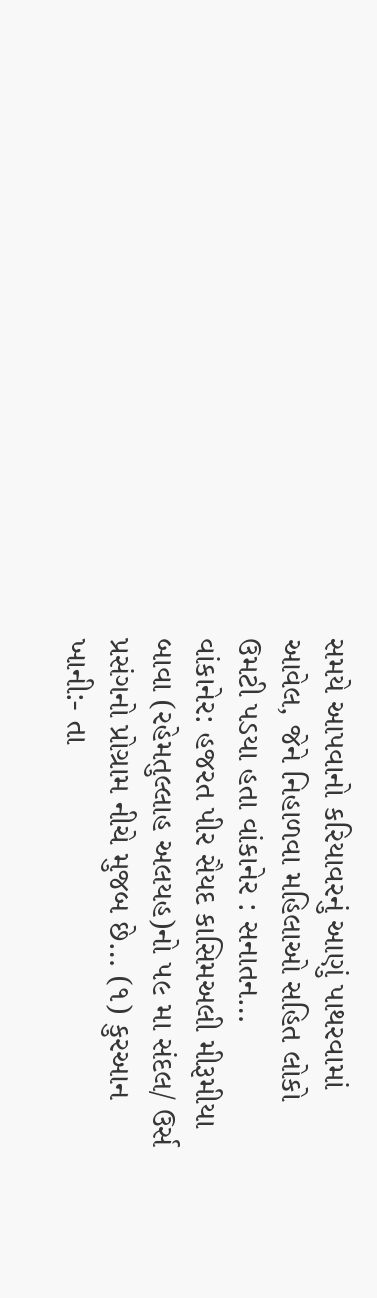સમયે આપવાનો કરિયાવરનું આણું પાથરવામાં આવેલ, જેને નિહાળવા મહિલાઓ સહિત લોકો ઉમટી પડયા હતા વાંકાનેર : સનાતન…
વાંકાનેર: હજરત પીર સૈયદ કાસિમઅલી મીરૂમીયા બાવા (રહેમતુલ્લાહ અલયહ)નો ૫૯ મા સંદલ/ ઉર્સ પ્રસંગનો પ્રોગ્રામ નીચે મુજબ છે… (૧) કુરઆન ખાની:- તા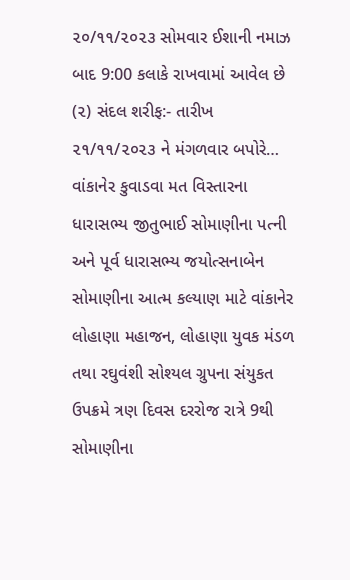૨૦/૧૧/૨૦૨૩ સોમવાર ઈશાની નમાઝ બાદ 9:00 કલાકે રાખવામાં આવેલ છે (૨) સંદલ શરીફ:- તારીખ ૨૧/૧૧/૨૦૨૩ ને મંગળવાર બપોરે…
વાંકાનેર કુવાડવા મત વિસ્તારના ધારાસભ્ય જીતુભાઈ સોમાણીના પત્ની અને પૂર્વ ધારાસભ્ય જયોત્સનાબેન સોમાણીના આત્મ કલ્યાણ માટે વાંકાનેર લોહાણા મહાજન, લોહાણા યુવક મંડળ તથા રઘુવંશી સોશ્યલ ગ્રુપના સંયુકત ઉપક્રમે ત્રણ દિવસ દરરોજ રાત્રે 9થી સોમાણીના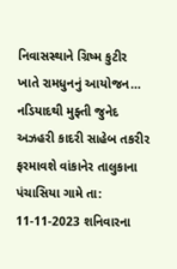નિવાસસ્થાને ગ્રિષ્મ કુટીર ખાતે રામધુનનું આયોજન…
નડિયાદથી મુફ્તી જુનેદ અઝહરી કાદરી સાહેબ તકરીર ફરમાવશે વાંકાનેર તાલુકાના પંચાસિયા ગામે તા: 11-11-2023 શનિવારના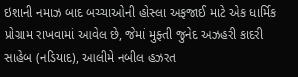ઇશાની નમાઝ બાદ બચ્ચાઓની હોસ્લા અફજાઈ માટે એક ધાર્મિક પ્રોગ્રામ રાખવામાં આવેલ છે, જેમાં મુફ્તી જુનેદ અઝહરી કાદરી સાહેબ (નડિયાદ), આલીમે નબીલ હઝરત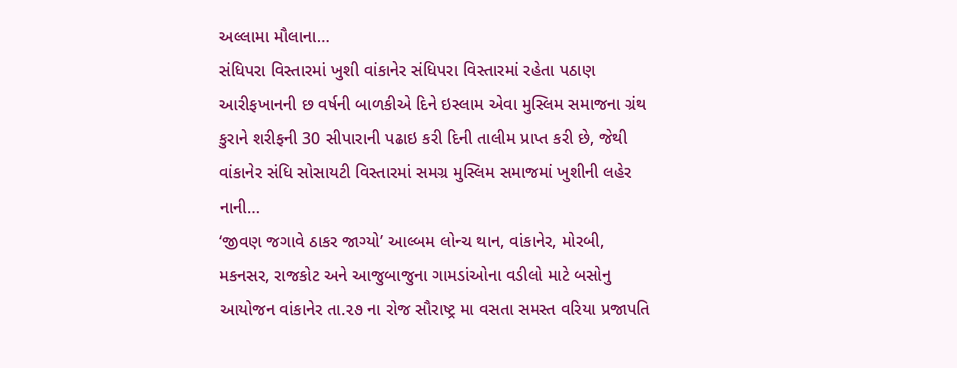અલ્લામા મૌલાના…
સંધિપરા વિસ્તારમાં ખુશી વાંકાનેર સંધિપરા વિસ્તારમાં રહેતા પઠાણ આરીફખાનની છ વર્ષની બાળકીએ દિને ઇસ્લામ એવા મુસ્લિમ સમાજના ગ્રંથ કુરાને શરીફની 30 સીપારાની પઢાઇ કરી દિની તાલીમ પ્રાપ્ત કરી છે, જેથી વાંકાનેર સંધિ સોસાયટી વિસ્તારમાં સમગ્ર મુસ્લિમ સમાજમાં ખુશીની લહેર નાની…
‘જીવણ જગાવે ઠાકર જાગ્યો’ આલ્બમ લોન્ચ થાન, વાંકાનેર, મોરબી, મકનસર, રાજકોટ અને આજુબાજુના ગામડાંઓના વડીલો માટે બસોનુ આયોજન વાંકાનેર તા.૨૭ ના રોજ સૌરાષ્ટ્ર મા વસતા સમસ્ત વરિયા પ્રજાપતિ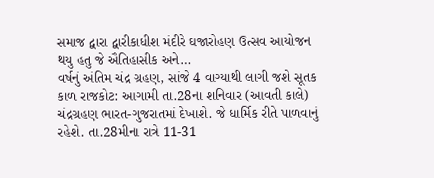સમાજ દ્વારા દ્વારીકાધીશ મંદીરે ઘજારોહણ ઉત્સવ આયોજન થયુ હતુ જે ઐતિહાસીક અને…
વર્ષનું અંતિમ ચંદ્ર ગ્રહણ, સાંજે 4 વાગ્યાથી લાગી જશે સૂતક કાળ રાજકોટ: આગામી તા.28ના શનિવાર (આવતી કાલે) ચંદ્રગ્રહણ ભારત-ગુજરાતમાં દેખાશે. જે ધાર્મિક રીતે પાળવાનું રહેશે. તા.28મીના રાત્રે 11-31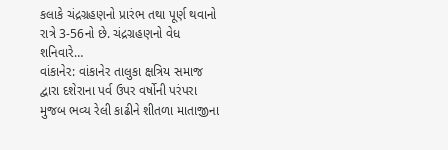કલાકે ચંદ્રગ્રહણનો પ્રારંભ તથા પૂર્ણ થવાનો રાત્રે 3-56નો છે. ચંદ્રગ્રહણનો વેધ શનિવારે…
વાંકાનેર: વાંકાનેર તાલુકા ક્ષત્રિય સમાજ દ્વારા દશેરાના પર્વ ઉપર વર્ષોની પરંપરા મુજબ ભવ્ય રેલી કાઢીને શીતળા માતાજીના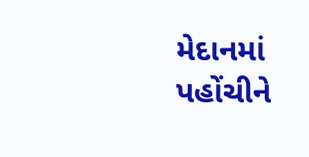મેદાનમાં પહોંચીને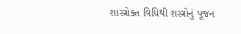શાસ્ત્રોક્ત વિધિથી શસ્ત્રોનું પૂજન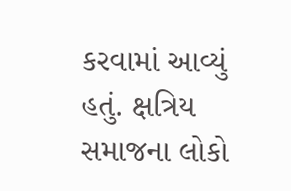કરવામાં આવ્યું હતું. ક્ષત્રિય સમાજના લોકો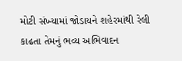મોટી સંખ્યામાં જોડાયને શહેરમાંથી રેલી કાઢતા તેમનું ભવ્ય અભિવાદન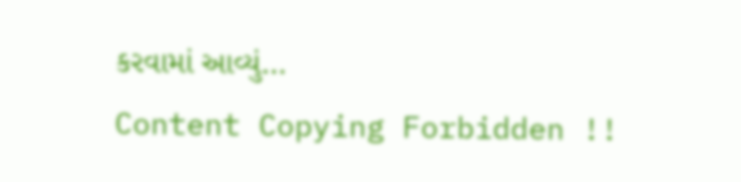કરવામાં આવ્યું…
Content Copying Forbidden !!